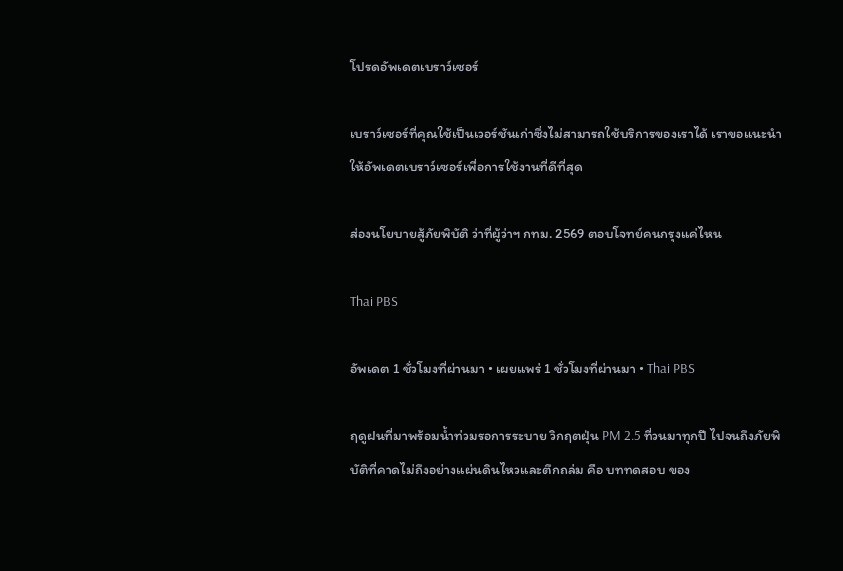โปรดอัพเดตเบราว์เซอร์

เบราว์เซอร์ที่คุณใช้เป็นเวอร์ชันเก่าซึ่งไม่สามารถใช้บริการของเราได้ เราขอแนะนำให้อัพเดตเบราว์เซอร์เพื่อการใช้งานที่ดีที่สุด

ส่องนโยบายสู้ภัยพิบัติ ว่าที่ผู้ว่าฯ กทม. 2569 ตอบโจทย์คนกรุงแค่ไหน

Thai PBS

อัพเดต 1 ชั่วโมงที่ผ่านมา • เผยแพร่ 1 ชั่วโมงที่ผ่านมา • Thai PBS

ฤดูฝนที่มาพร้อมน้ำท่วมรอการระบาย วิกฤตฝุ่น PM 2.5 ที่วนมาทุกปี ไปจนถึงภัยพิบัติที่คาดไม่ถึงอย่างแผ่นดินไหวและตึกถล่ม คือ บททดสอบ ของ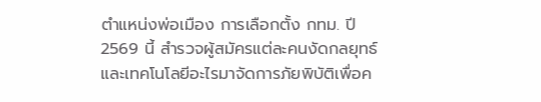ตำแหน่งพ่อเมือง การเลือกตั้ง กทม. ปี 2569 นี้ สำรวจผู้สมัครแต่ละคนงัดกลยุทธ์และเทคโนโลยีอะไรมาจัดการภัยพิบัติเพื่อค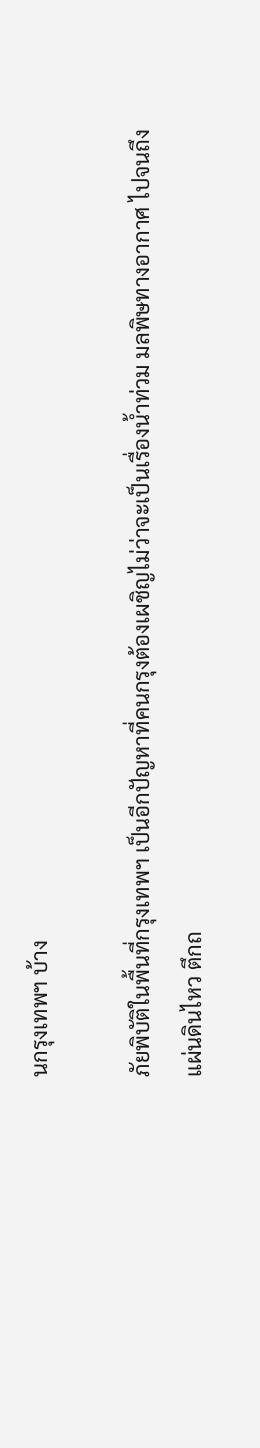นกรุงเทพฯ บ้าง

ภัยพิบัติในพื้นที่กรุงเทพฯ เป็นอีกปัญหาที่คนกรุงต้องเผชิญไม่ว่าจะเป็นเรื่องน้ำท่วม มลพิษทางอากาศ ไปจนถึงแผ่นดินไหว ตึกถ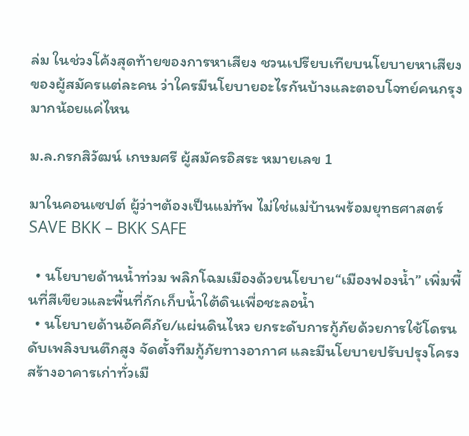ล่ม ในช่วงโค้งสุดท้ายของการหาเสียง ชวนเปรียบเทียบนโยบายหาเสียงของผู้สมัครแต่ละคน ว่าใครมีนโยบายอะไรกันบ้างและตอบโจทย์คนกรุงมากน้อยแค่ไหน

ม.ล.กรกสิวัฒน์ เกษมศรี ผู้สมัครอิสระ หมายเลข 1

มาในคอนเซปต์ ผู้ว่าฯต้องเป็นแม่ทัพ ไม่ใช่แม่บ้านพร้อมยุทธศาสตร์ SAVE BKK – BKK SAFE

  • นโยบายด้านน้ำท่วม พลิกโฉมเมืองด้วยนโยบาย“เมืองฟองน้ำ” เพิ่มพื้นที่สีเขียวและพื้นที่กักเก็บน้ำใต้ดินเพื่อชะลอน้ำ
  • นโยบายด้านอัคคีภัย/แผ่นดินไหว ยกระดับการกู้ภัยด้วยการใช้โดรนดับเพลิงบนตึกสูง จัดตั้งทีมกู้ภัยทางอากาศ และมีนโยบายปรับปรุงโครงสร้างอาคารเก่าทั่วเมื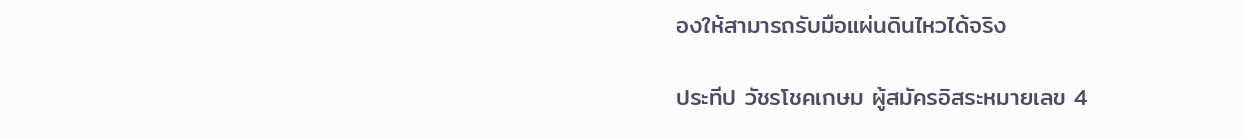องให้สามารถรับมือแผ่นดินไหวได้จริง

ประทีป วัชรโชคเกษม ผู้สมัครอิสระหมายเลข 4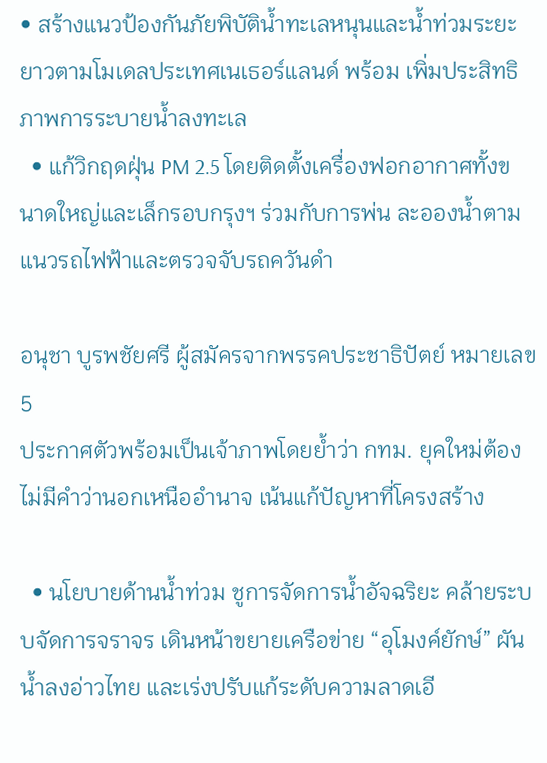• สร้างแนวป้องกันภัยพิบัติน้ำทะเลหนุนและน้ำท่วมระยะยาวตามโมเดลประเทศเนเธอร์แลนด์ พร้อม เพิ่มประสิทธิภาพการระบายน้ำลงทะเล
  • แก้วิกฤดฝุ่น PM 2.5 โดยติดตั้งเครื่องฟอกอากาศทั้งขนาดใหญ่และเล็กรอบกรุงฯ ร่วมกับการพ่น ละอองน้ำตามแนวรถไฟฟ้าและตรวจจับรถควันดำ

อนุชา บูรพชัยศรี ผู้สมัครจากพรรคประชาธิปัตย์ หมายเลข 5
ประกาศตัวพร้อมเป็นเจ้าภาพโดยย้ำว่า กทม. ยุคใหม่ต้องไม่มีคำว่านอกเหนืออำนาจ เน้นแก้ปัญหาที่โครงสร้าง

  • นโยบายด้านน้ำท่วม ชูการจัดการน้ำอัจฉริยะ คล้ายระบบจัดการจราจร เดินหน้าขยายเครือข่าย “อุโมงค์ยักษ์” ผันน้ำลงอ่าวไทย และเร่งปรับแก้ระดับความลาดเอี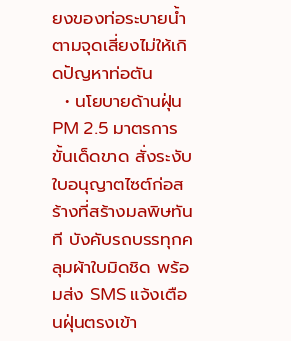ยงของท่อระบายน้ำตามจุดเสี่ยงไม่ให้เกิดปัญหาท่อตัน
  • นโยบายด้านฝุ่น PM 2.5 มาตรการขั้นเด็ดขาด สั่งระงับใบอนุญาตไซต์ก่อสร้างที่สร้างมลพิษทันที บังคับรถบรรทุกคลุมผ้าใบมิดชิด พร้อมส่ง SMS แจ้งเตือนฝุ่นตรงเข้า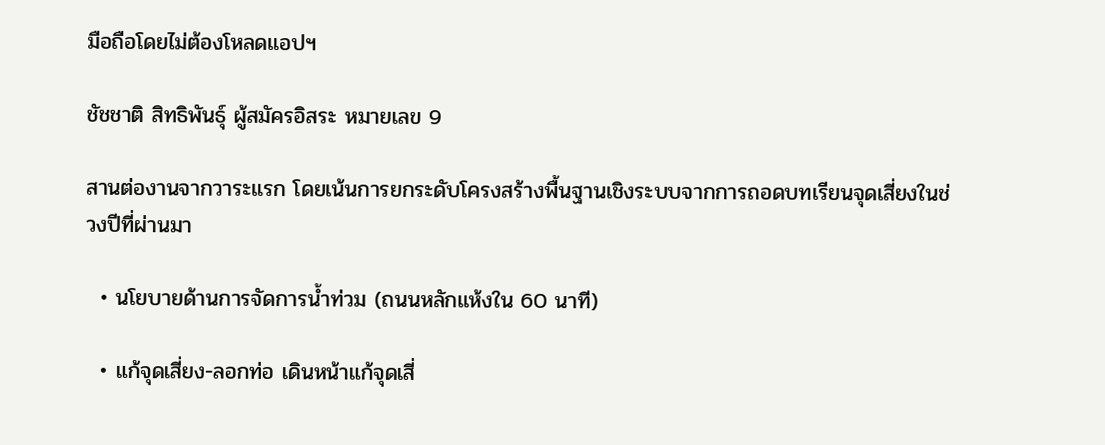มือถือโดยไม่ต้องโหลดแอปฯ

ชัชชาติ สิทธิพันธุ์ ผู้สมัครอิสระ หมายเลข 9

สานต่องานจากวาระแรก โดยเน้นการยกระดับโครงสร้างพื้นฐานเชิงระบบจากการถอดบทเรียนจุดเสี่ยงในช่วงปีที่ผ่านมา

  • นโยบายด้านการจัดการน้ำท่วม (ถนนหลักแห้งใน 60 นาที)

  • แก้จุดเสี่ยง-ลอกท่อ เดินหน้าแก้จุดเสี่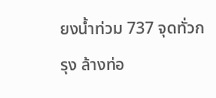ยงน้ำท่วม 737 จุดทั่วกรุง ล้างท่อ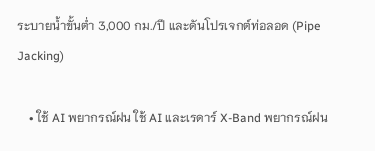ระบายน้ำขั้นต่ำ 3,000 กม./ปี และดันโปรเจกต์ท่อลอด (Pipe Jacking)

    • ใช้ AI พยากรณ์ฝน ใช้ AI และเรดาร์ X-Band พยากรณ์ฝน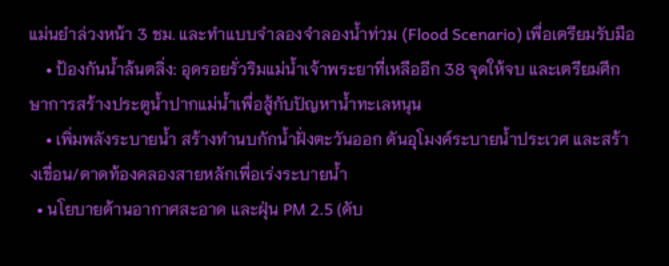แม่นยำล่วงหน้า 3 ชม. และทำแบบจำลองจำลองน้ำท่วม (Flood Scenario) เพื่อเตรียมรับมือ
    • ป้องกันน้ำล้นตลิ่ง: อุดรอยรั่วริมแม่น้ำเจ้าพระยาที่เหลืออีก 38 จุดให้จบ และเตรียมศึกษาการสร้างประตูน้ำปากแม่น้ำเพื่อสู้กับปัญหาน้ำทะเลหนุน
    • เพิ่มพลังระบายน้ำ สร้างทำนบกักน้ำฝั่งตะวันออก ดันอุโมงค์ระบายน้ำประเวศ และสร้างเขื่อน/ดาดท้องคลองสายหลักเพื่อเร่งระบายน้ำ
  • นโยบายด้านอากาศสะอาด และฝุ่น PM 2.5 (ดับ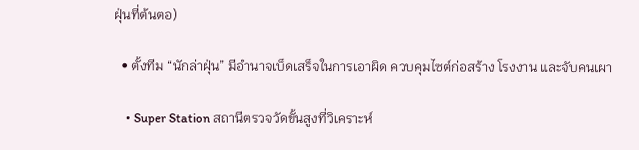ฝุ่นที่ต้นตอ)

  • ตั้งทีม “นักล่าฝุ่น” มีอำนาจเบ็ดเสร็จในการเอาผิด ควบคุมไซต์ก่อสร้าง โรงงาน และจับคนเผา

    • Super Station สถานีตรวจวัดขั้นสูงที่วิเคราะห์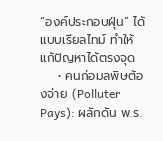“องค์ประกอบฝุ่น” ได้แบบเรียลไทม์ ทำให้แก้ปัญหาได้ตรงจุด
    • คนก่อมลพิษต้องจ่าย (Polluter Pays): ผลักดัน พ.ร.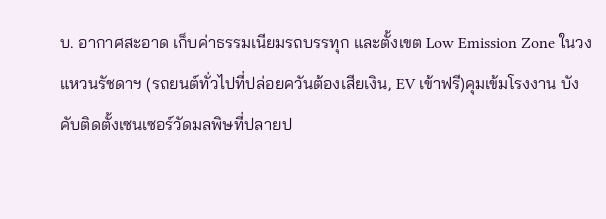บ. อากาศสะอาด เก็บค่าธรรมเนียมรถบรรทุก และตั้งเขต Low Emission Zone ในวงแหวนรัชดาฯ (รถยนต์ทั่วไปที่ปล่อยควันต้องเสียเงิน, EV เข้าฟรี)คุมเข้มโรงงาน บังคับติดตั้งเซนเซอร์วัดมลพิษที่ปลายป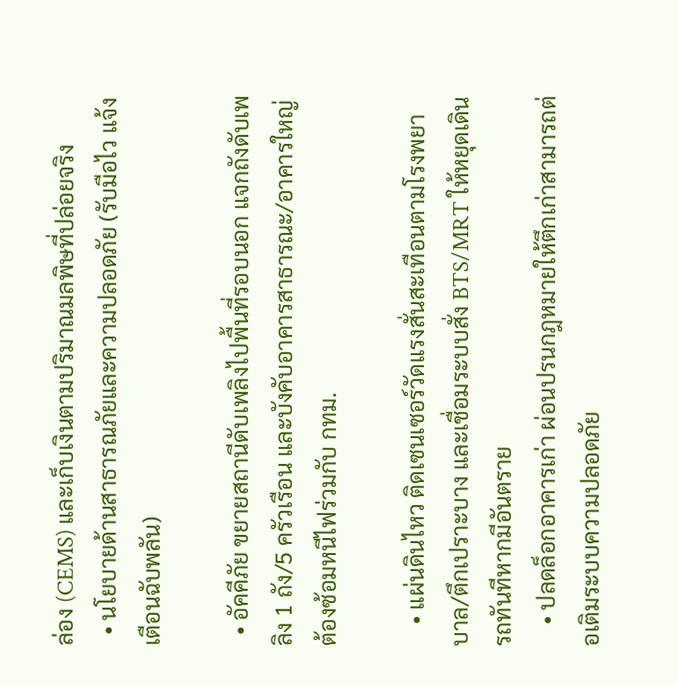ล่อง (CEMS) และเก็บเงินตามปริมาณมลพิษที่ปล่อยจริง
  • นโยบายด้านสาธารณภัยและความปลอดภัย (รับมือไว แจ้งเตือนฉับพลัน)

  • อัคคีภัย ขยายสถานีดับเพลิงไปพื้นที่รอบนอก แจกถังดับเพลิง 1 ถัง/5 ครัวเรือน และบังคับอาคารสาธารณะ/อาคารใหญ่ต้องซ้อมหนีไฟร่วมกับ กทม.

    • แผ่นดินไหว ติดเซนเซอร์วัดแรงสั่นสะเทือนตามโรงพยาบาล/ตึกเปราะบาง และเชื่อมระบบสั่ง BTS/MRT ให้หยุดเดินรถทันทีหากมีอันตราย
    • ปลดล็อกอาคารเก่า ผ่อนปรนกฎหมายให้ตึกเก่าสามารถต่อเติมระบบความปลอดภัย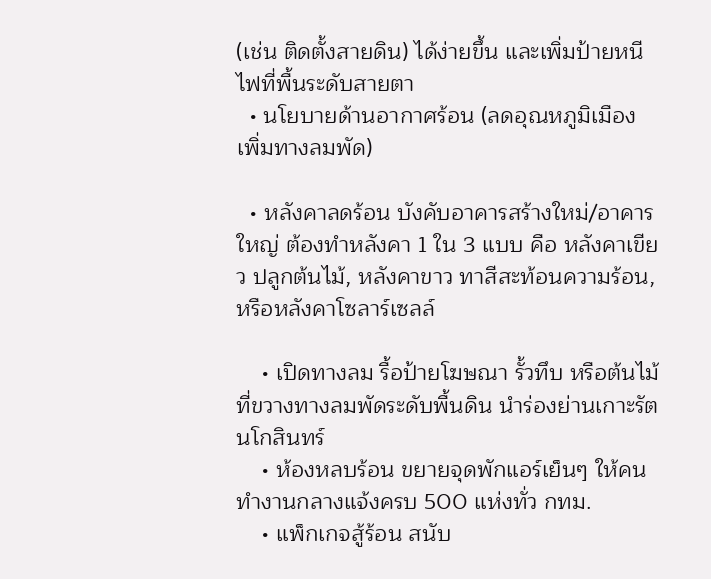(เช่น ติดตั้งสายดิน) ได้ง่ายขึ้น และเพิ่มป้ายหนีไฟที่พื้นระดับสายตา
  • นโยบายด้านอากาศร้อน (ลดอุณหภูมิเมือง เพิ่มทางลมพัด)

  • หลังคาลดร้อน บังคับอาคารสร้างใหม่/อาคารใหญ่ ต้องทำหลังคา 1 ใน 3 แบบ คือ หลังคาเขียว ปลูกต้นไม้, หลังคาขาว ทาสีสะท้อนความร้อน, หรือหลังคาโซลาร์เซลล์

    • เปิดทางลม รื้อป้ายโฆษณา รั้วทึบ หรือต้นไม้ที่ขวางทางลมพัดระดับพื้นดิน นำร่องย่านเกาะรัตนโกสินทร์
    • ห้องหลบร้อน ขยายจุดพักแอร์เย็นๆ ให้คนทำงานกลางแจ้งครบ 500 แห่งทั่ว กทม.
    • แพ็กเกจสู้ร้อน สนับ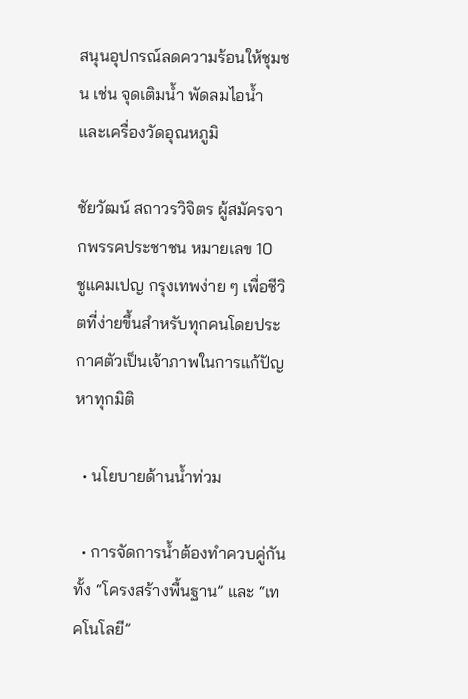สนุนอุปกรณ์ลดความร้อนให้ชุมชน เช่น จุดเติมน้ำ พัดลมไอน้ำ และเครื่องวัดอุณหภูมิ

ชัยวัฒน์ สถาวรวิจิตร ผู้สมัครจากพรรคประชาชน หมายเลข 10
ชูแคมเปญ กรุงเทพง่าย ๆ เพื่อชีวิตที่ง่ายขึ้นสำหรับทุกคนโดยประกาศตัวเป็นเจ้าภาพในการแก้ปัญหาทุกมิติ

  • นโยบายด้านน้ำท่วม

  • การจัดการน้ำต้องทำควบคู่กันทั้ง “โครงสร้างพื้นฐาน” และ “เทคโนโลยี”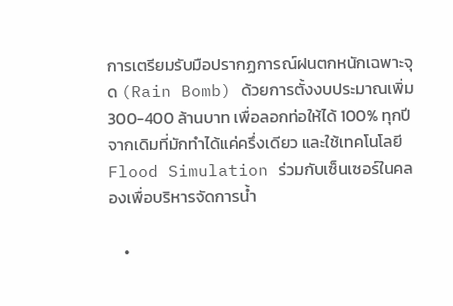การเตรียมรับมือปรากฏการณ์ฝนตกหนักเฉพาะจุด (Rain Bomb) ด้วยการตั้งงบประมาณเพิ่ม 300-400 ล้านบาท เพื่อลอกท่อให้ได้ 100% ทุกปี จากเดิมที่มักทำได้แค่ครึ่งเดียว และใช้เทคโนโลยี Flood Simulation ร่วมกับเซ็นเซอร์ในคลองเพื่อบริหารจัดการน้ำ

    •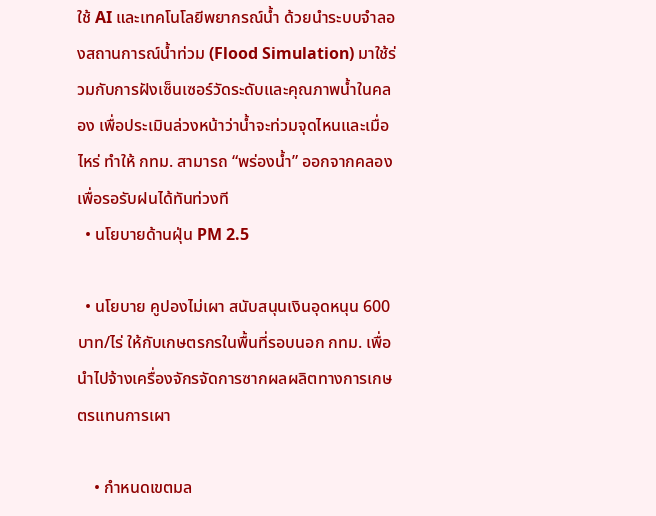ใช้ AI และเทคโนโลยีพยากรณ์น้ำ ด้วยนำระบบจำลองสถานการณ์น้ำท่วม (Flood Simulation) มาใช้ร่วมกับการฝังเซ็นเซอร์วัดระดับและคุณภาพน้ำในคลอง เพื่อประเมินล่วงหน้าว่าน้ำจะท่วมจุดไหนและเมื่อไหร่ ทำให้ กทม. สามารถ “พร่องน้ำ” ออกจากคลองเพื่อรอรับฝนได้ทันท่วงที
  • นโยบายด้านฝุ่น PM 2.5

  • นโยบาย คูปองไม่เผา สนับสนุนเงินอุดหนุน 600 บาท/ไร่ ให้กับเกษตรกรในพื้นที่รอบนอก กทม. เพื่อนำไปจ้างเครื่องจักรจัดการซากผลผลิตทางการเกษตรแทนการเผา

    • กำหนดเขตมล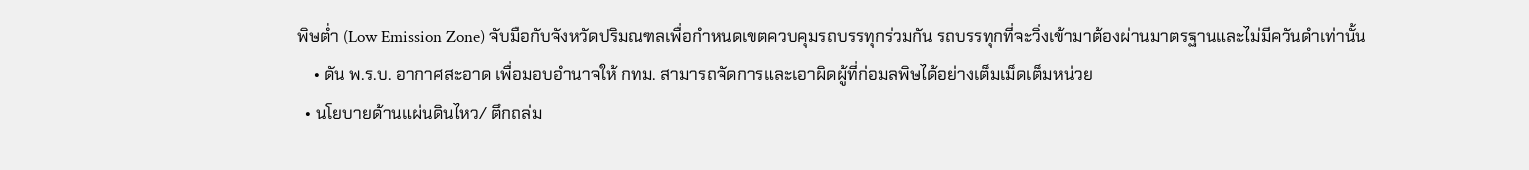พิษต่ำ (Low Emission Zone) จับมือกับจังหวัดปริมณฑลเพื่อกำหนดเขตควบคุมรถบรรทุกร่วมกัน รถบรรทุกที่จะวิ่งเข้ามาต้องผ่านมาตรฐานและไม่มีควันดำเท่านั้น
    • ดัน พ.ร.บ. อากาศสะอาด เพื่อมอบอำนาจให้ กทม. สามารถจัดการและเอาผิดผู้ที่ก่อมลพิษได้อย่างเต็มเม็ดเต็มหน่วย
  • นโยบายด้านแผ่นดินไหว/ ตึกถล่ม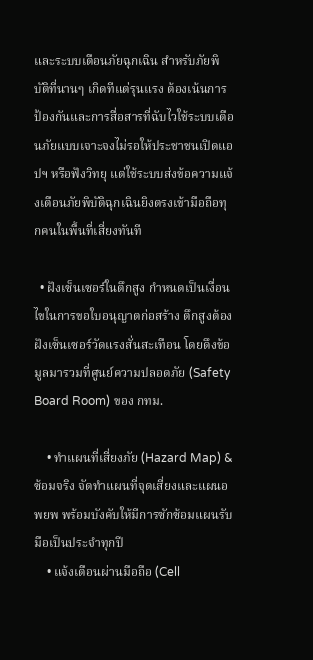และระบบเตือนภัยฉุกเฉิน สำหรับภัยพิบัติที่นานๆ เกิดทีแต่รุนแรง ต้องเน้นการป้องกันและการสื่อสารที่ฉับไวใช้ระบบเตือนภัยแบบเจาะจงไม่รอให้ประชาชนเปิดแอปฯ หรือฟังวิทยุ แต่ใช้ระบบส่งข้อความแจ้งเตือนภัยพิบัติฉุกเฉินยิงตรงเข้ามือถือทุกคนในพื้นที่เสี่ยงทันที

  • ฝังเซ็นเซอร์ในตึกสูง กำหนดเป็นเงื่อนไขในการขอใบอนุญาตก่อสร้าง ตึกสูงต้องฝังเซ็นเซอร์วัดแรงสั่นสะเทือน โดยดึงข้อมูลมารวมที่ศูนย์ความปลอดภัย (Safety Board Room) ของ กทม.

    • ทำแผนที่เสี่ยงภัย (Hazard Map) & ซ้อมจริง จัดทำแผนที่จุดเสี่ยงและแผนอพยพ พร้อมบังคับให้มีการซักซ้อมแผนรับมือเป็นประจำทุกปี
    • แจ้งเตือนผ่านมือถือ (Cell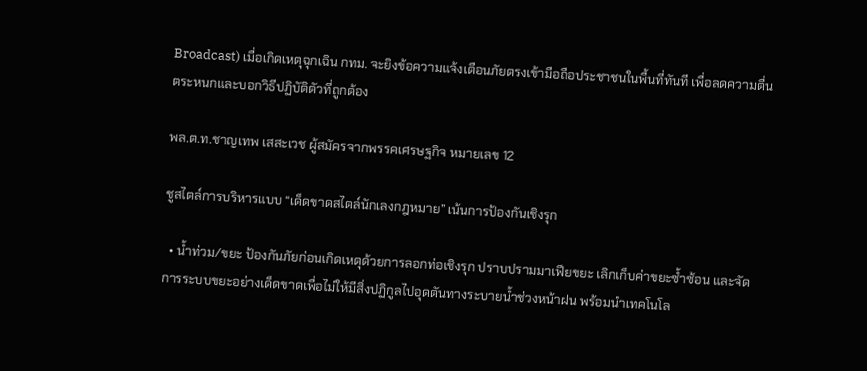Broadcast) เมื่อเกิดเหตุฉุกเฉิน กทม. จะยิงข้อความแจ้งเตือนภัยตรงเข้ามือถือประชาชนในพื้นที่ทันที เพื่อลดความตื่นตระหนกและบอกวิธีปฏิบัติตัวที่ถูกต้อง

พล.ต.ท.ชาญเทพ เสสะเวช ผู้สมัครจากพรรคเศรษฐกิจ หมายเลข 12

ชูสไตล์การบริหารแบบ “เด็ดขาดสไตล์นักเลงกฎหมาย” เน้นการป้องกันเชิงรุก

  • น้ำท่วม/ขยะ ป้องกันภัยก่อนเกิดเหตุด้วยการลอกท่อเชิงรุก ปราบปรามมาเฟียขยะ เลิกเก็บค่าขยะซ้ำซ้อน และจัดการระบบขยะอย่างเด็ดขาดเพื่อไม่ให้มีสิ่งปฏิกูลไปอุดตันทางระบายน้ำช่วงหน้าฝน พร้อมนำเทคโนโล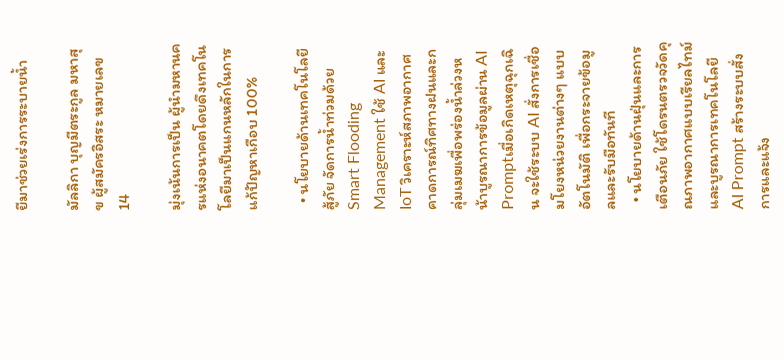ยีมาช่วยเร่งการระบายน้ำ

มัลลิกา บุญมีตระกูล มหาสุข ผู้สมัครอิสระ หมายเลข 14

มุ่งเน้นการเป็น ผู้นำมหานครแห่งอนาคตโดยดึงเทคโนโลยีมาเป็นแกนหลักในการแก้ปัญหาเกือบ 100%

  • นโยบายด้านเทคโนโลยีสู้ภัย จัดการน้ำท่วมด้วย Smart Flooding Management ใช้ AI และ IoT วิเคราะห์สภาพอากาศ คาดการณ์ทิศทางฝนและกลุ่มเมฆเพื่อพร่องน้ำล่วงหน้าบูรณาการข้อมูลผ่าน AI Promptเมื่อเกิดเหตุฉุกเฉิน จะใช้ระบบ AI สั่งการเชื่อมโยงหน่วยงานต่างๆ แบบอัตโนมัติ เพื่อกระจายข้อมูลและรับมือทันที
  • นโยบายด้านฝุ่นและการเตือนภัย ใช้โดรนตรวจวัดคุณภาพอากาศแบบเรียลไทม์ และบูรณาการเทคโนโลยี AI Prompt สร้างระบบสั่งการและแจ้ง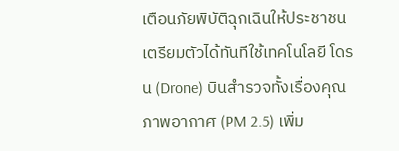เตือนภัยพิบัติฉุกเฉินให้ประชาชนเตรียมตัวได้ทันทีใช้เทคโนโลยี โดรน (Drone) บินสำรวจทั้งเรื่องคุณภาพอากาศ (PM 2.5) เพิ่ม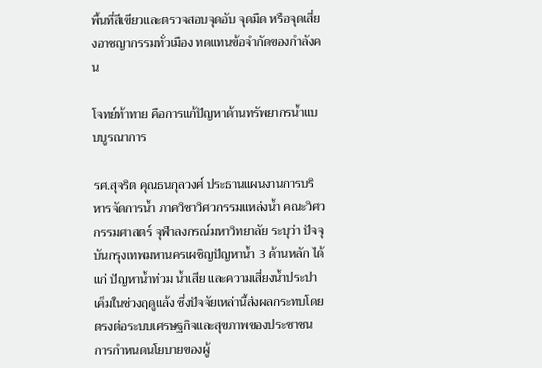พื้นที่สีเขียวและตรวจสอบจุดอับ จุดมืด หรือจุดเสี่ยงอาชญากรรมทั่วเมือง ทดแทนข้อจำกัดของกำลังคน

โจทย์ท้าทาย คือการแก้ปัญหาด้านทรัพยากรน้ำแบบบูรณาการ

รศ.สุจริต คุณธนกุลวงศ์ ประธานแผนงานการบริหารจัดการน้ำ ภาควิชาวิศวกรรมแหล่งน้ำ คณะวิศวกรรมศาสตร์ จุฬาลงกรณ์มหาวิทยาลัย ระบุว่า ปัจจุบันกรุงเทพมหานครเผชิญปัญหาน้ำ 3 ด้านหลัก ได้แก่ ปัญหาน้ำท่วม น้ำเสีย และความเสี่ยงน้ำประปาเค็มในช่วงฤดูแล้ง ซึ่งปัจจัยเหล่านี้ส่งผลกระทบโดยตรงต่อระบบเศรษฐกิจและสุขภาพของประชาชน การกำหนดนโยบายของผู้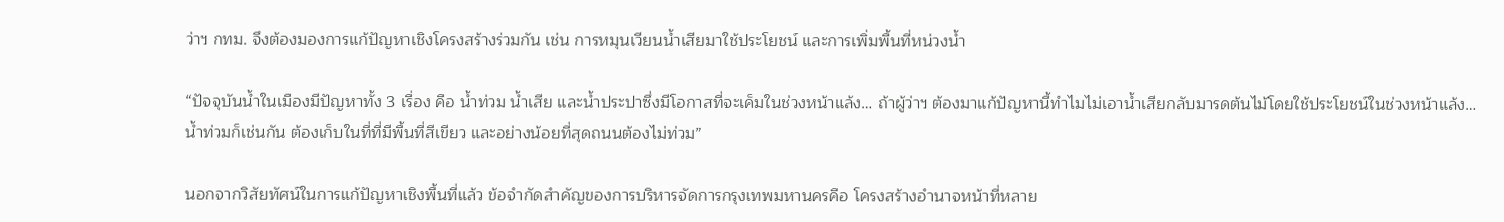ว่าฯ กทม. จึงต้องมองการแก้ปัญหาเชิงโครงสร้างร่วมกัน เช่น การหมุนเวียนน้ำเสียมาใช้ประโยชน์ และการเพิ่มพื้นที่หน่วงน้ำ

“ปัจจุบันน้ำในเมืองมีปัญหาทั้ง 3 เรื่อง คือ น้ำท่วม น้ำเสีย และน้ำประปาซึ่งมีโอกาสที่จะเค็มในช่วงหน้าแล้ง… ถ้าผู้ว่าฯ ต้องมาแก้ปัญหานี้ทำไมไม่เอาน้ำเสียกลับมารดต้นไม้โดยใช้ประโยชน์ในช่วงหน้าแล้ง… น้ำท่วมก็เช่นกัน ต้องเก็บในที่ที่มีพื้นที่สีเขียว และอย่างน้อยที่สุดถนนต้องไม่ท่วม”

นอกจากวิสัยทัศน์ในการแก้ปัญหาเชิงพื้นที่แล้ว ข้อจำกัดสำคัญของการบริหารจัดการกรุงเทพมหานครคือ โครงสร้างอำนาจหน้าที่หลาย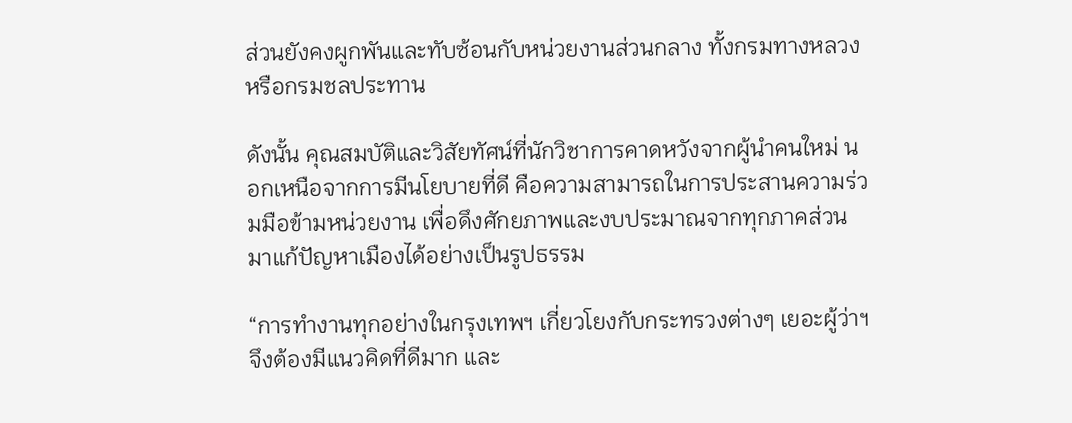ส่วนยังคงผูกพันและทับซ้อนกับหน่วยงานส่วนกลาง ทั้งกรมทางหลวง หรือกรมชลประทาน

ดังนั้น คุณสมบัติและวิสัยทัศน์ที่นักวิชาการคาดหวังจากผู้นำคนใหม่ นอกเหนือจากการมีนโยบายที่ดี คือความสามารถในการประสานความร่วมมือข้ามหน่วยงาน เพื่อดึงศักยภาพและงบประมาณจากทุกภาคส่วนมาแก้ปัญหาเมืองได้อย่างเป็นรูปธรรม

“การทำงานทุกอย่างในกรุงเทพฯ เกี่ยวโยงกับกระทรวงต่างๆ เยอะผู้ว่าฯ จึงต้องมีแนวคิดที่ดีมาก และ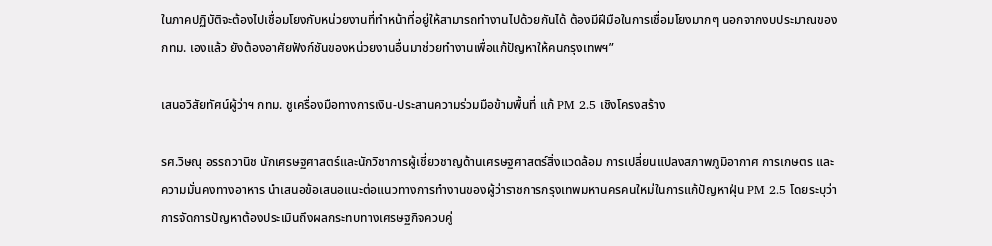ในภาคปฏิบัติจะต้องไปเชื่อมโยงกับหน่วยงานที่ทำหน้าที่อยู่ให้สามารถทำงานไปด้วยกันได้ ต้องมีฝีมือในการเชื่อมโยงมากๆ นอกจากงบประมาณของ กทม. เองแล้ว ยังต้องอาศัยฟังก์ชันของหน่วยงานอื่นมาช่วยทำงานเพื่อแก้ปัญหาให้คนกรุงเทพฯ”

เสนอวิสัยทัศน์ผู้ว่าฯ กทม. ชูเครื่องมือทางการเงิน-ประสานความร่วมมือข้ามพื้นที่ แก้ PM 2.5 เชิงโครงสร้าง

รศ.วิษณุ อรรถวานิช นักเศรษฐศาสตร์และนักวิชาการผู้เชี่ยวชาญด้านเศรษฐศาสตร์สิ่งแวดล้อม การเปลี่ยนแปลงสภาพภูมิอากาศ การเกษตร และความมั่นคงทางอาหาร นำเสนอข้อเสนอแนะต่อแนวทางการทำงานของผู้ว่าราชการกรุงเทพมหานครคนใหม่ในการแก้ปัญหาฝุ่น PM 2.5 โดยระบุว่า การจัดการปัญหาต้องประเมินถึงผลกระทบทางเศรษฐกิจควบคู่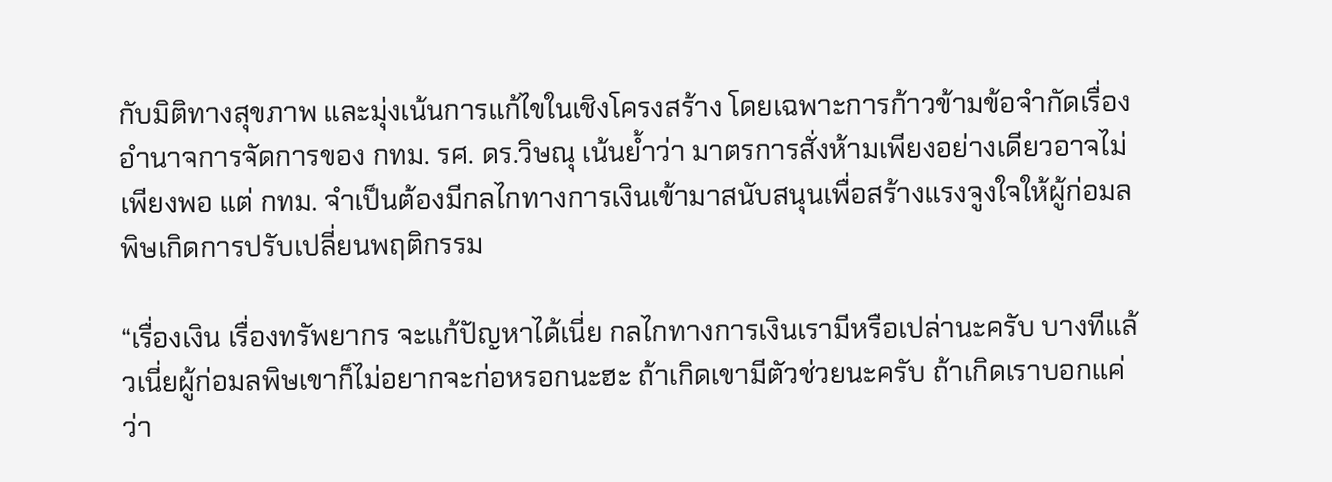กับมิติทางสุขภาพ และมุ่งเน้นการแก้ไขในเชิงโครงสร้าง โดยเฉพาะการก้าวข้ามข้อจำกัดเรื่องอำนาจการจัดการของ กทม. รศ. ดร.วิษณุ เน้นย้ำว่า มาตรการสั่งห้ามเพียงอย่างเดียวอาจไม่เพียงพอ แต่ กทม. จำเป็นต้องมีกลไกทางการเงินเข้ามาสนับสนุนเพื่อสร้างแรงจูงใจให้ผู้ก่อมลพิษเกิดการปรับเปลี่ยนพฤติกรรม

“เรื่องเงิน เรื่องทรัพยากร จะแก้ปัญหาได้เนี่ย กลไกทางการเงินเรามีหรือเปล่านะครับ บางทีแล้วเนี่ยผู้ก่อมลพิษเขาก็ไม่อยากจะก่อหรอกนะฮะ ถ้าเกิดเขามีตัวช่วยนะครับ ถ้าเกิดเราบอกแค่ว่า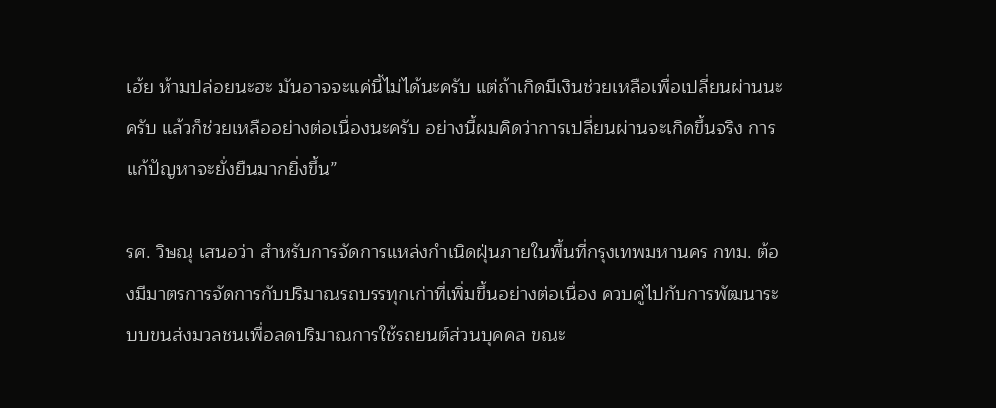เฮ้ย ห้ามปล่อยนะฮะ มันอาจจะแค่นี้ไม่ได้นะครับ แต่ถ้าเกิดมีเงินช่วยเหลือเพื่อเปลี่ยนผ่านนะครับ แล้วก็ช่วยเหลืออย่างต่อเนื่องนะครับ อย่างนี้ผมคิดว่าการเปลี่ยนผ่านจะเกิดขึ้นจริง การแก้ปัญหาจะยั่งยืนมากยิ่งขึ้น”

รศ. วิษณุ เสนอว่า สำหรับการจัดการแหล่งกำเนิดฝุ่นภายในพื้นที่กรุงเทพมหานคร กทม. ต้องมีมาตรการจัดการกับปริมาณรถบรรทุกเก่าที่เพิ่มขึ้นอย่างต่อเนื่อง ควบคู่ไปกับการพัฒนาระบบขนส่งมวลชนเพื่อลดปริมาณการใช้รถยนต์ส่วนบุคคล ขณะ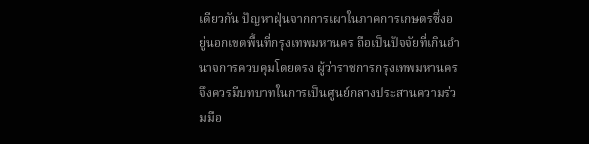เดียวกัน ปัญหาฝุ่นจากการเผาในภาคการเกษตรซึ่งอยู่นอกเขตพื้นที่กรุงเทพมหานคร ถือเป็นปัจจัยที่เกินอำนาจการควบคุมโดยตรง ผู้ว่าราชการกรุงเทพมหานครจึงควรมีบทบาทในการเป็นศูนย์กลางประสานความร่วมมือ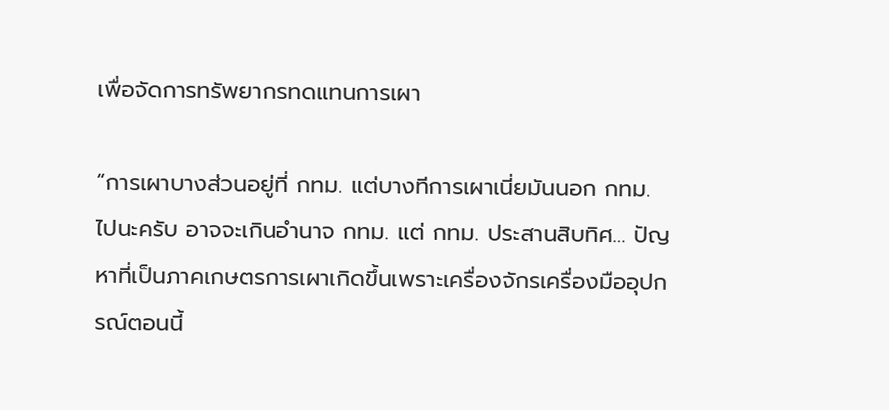เพื่อจัดการทรัพยากรทดแทนการเผา

“การเผาบางส่วนอยู่ที่ กทม. แต่บางทีการเผาเนี่ยมันนอก กทม. ไปนะครับ อาจจะเกินอำนาจ กทม. แต่ กทม. ประสานสิบทิศ… ปัญหาที่เป็นภาคเกษตรการเผาเกิดขึ้นเพราะเครื่องจักรเครื่องมืออุปกรณ์ตอนนี้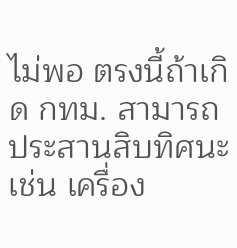ไม่พอ ตรงนี้ถ้าเกิด กทม. สามารถประสานสิบทิศนะ เช่น เครื่อง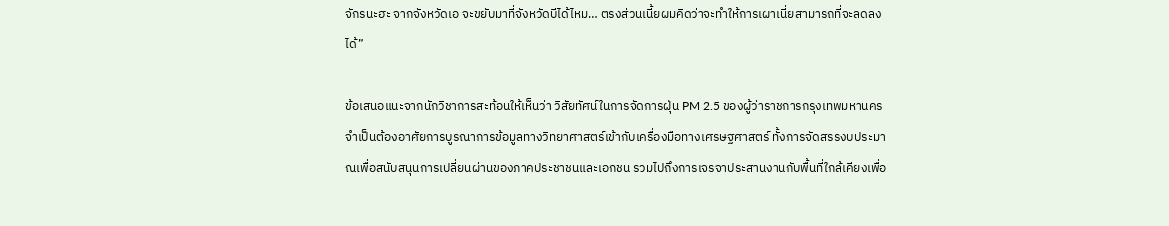จักรนะฮะ จากจังหวัดเอ จะขยับมาที่จังหวัดบีได้ไหม… ตรงส่วนเนี้ยผมคิดว่าจะทำให้การเผาเนี่ยสามารถที่จะลดลงได้”

ข้อเสนอแนะจากนักวิชาการสะท้อนให้เห็นว่า วิสัยทัศน์ในการจัดการฝุ่น PM 2.5 ของผู้ว่าราชการกรุงเทพมหานคร จำเป็นต้องอาศัยการบูรณาการข้อมูลทางวิทยาศาสตร์เข้ากับเครื่องมือทางเศรษฐศาสตร์ ทั้งการจัดสรรงบประมาณเพื่อสนับสนุนการเปลี่ยนผ่านของภาคประชาชนและเอกชน รวมไปถึงการเจรจาประสานงานกับพื้นที่ใกล้เคียงเพื่อ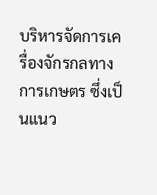บริหารจัดการเครื่องจักรกลทางการเกษตร ซึ่งเป็นแนว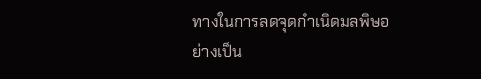ทางในการลดจุดกำเนิดมลพิษอย่างเป็น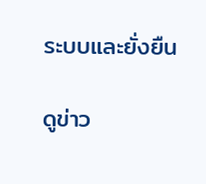ระบบและยั่งยืน

ดูข่าว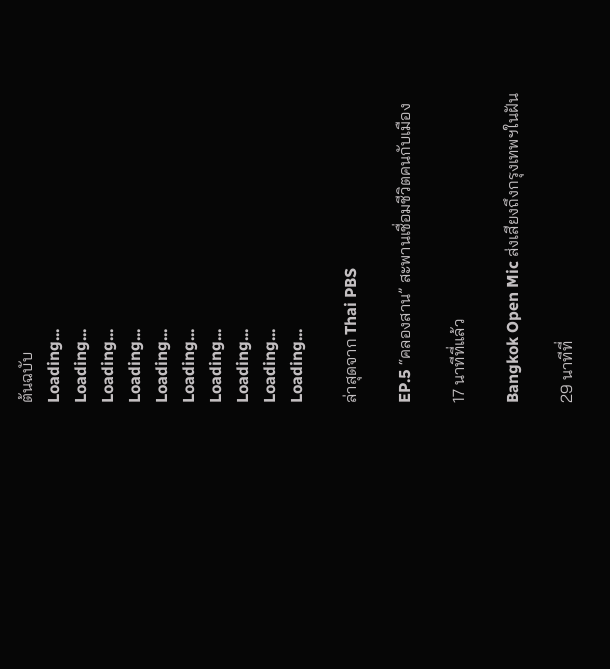ต้นฉบับ
Loading...
Loading...
Loading...
Loading...
Loading...
Loading...
Loading...
Loading...
Loading...
Loading...

ล่าสุดจาก Thai PBS

EP.5 “คลองสาน” สะพานเชื่อมชีวิตคนกับเมือง

17 นาทีที่แล้ว

Bangkok Open Mic ส่งเสียงถึงกรุงเทพฯในฝัน

29 นาทีที่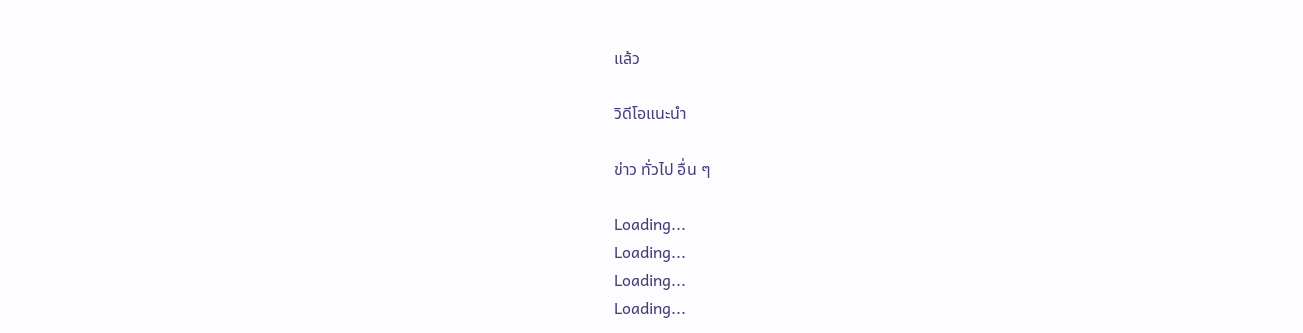แล้ว

วิดีโอแนะนำ

ข่าว ทั่วไป อื่น ๆ

Loading...
Loading...
Loading...
Loading...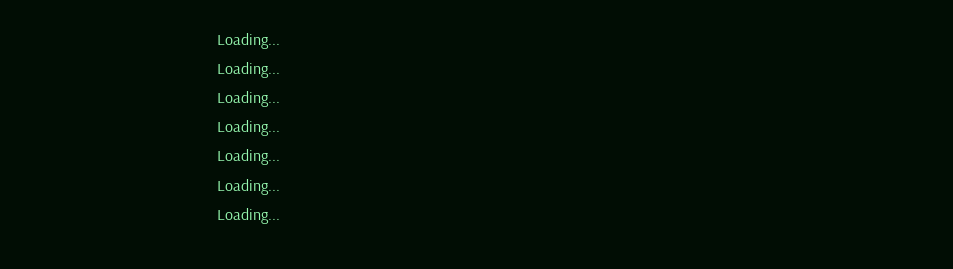Loading...
Loading...
Loading...
Loading...
Loading...
Loading...
Loading...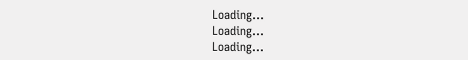Loading...
Loading...
Loading...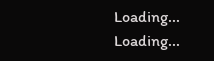Loading...
Loading...